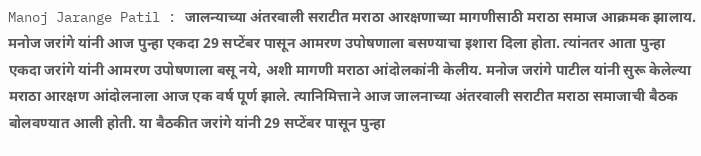Manoj Jarange Patil : जालन्याच्या अंतरवाली सराटीत मराठा आरक्षणाच्या मागणीसाठी मराठा समाज आक्रमक झालाय. मनोज जरांगे यांनी आज पुन्हा एकदा 29 सप्टेंबर पासून आमरण उपोषणाला बसण्याचा इशारा दिला होता. त्यांनतर आता पुन्हा एकदा जरांगे यांनी आमरण उपोषणाला बसू नये, अशी मागणी मराठा आंदोलकांनी केलीय. मनोज जरांगे पाटील यांनी सुरू केलेल्या मराठा आरक्षण आंदोलनाला आज एक वर्ष पूर्ण झाले. त्यानिमित्ताने आज जालनाच्या अंतरवाली सराटीत मराठा समाजाची बैठक बोलवण्यात आली होती. या बैठकीत जरांगे यांनी 29 सप्टेंबर पासून पुन्हा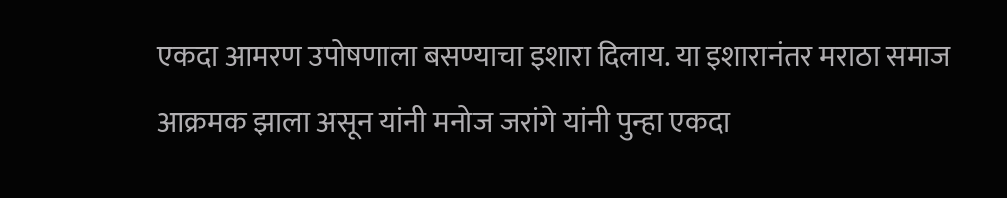एकदा आमरण उपोषणाला बसण्याचा इशारा दिलाय. या इशारानंतर मराठा समाज आक्रमक झाला असून यांनी मनोज जरांगे यांनी पुन्हा एकदा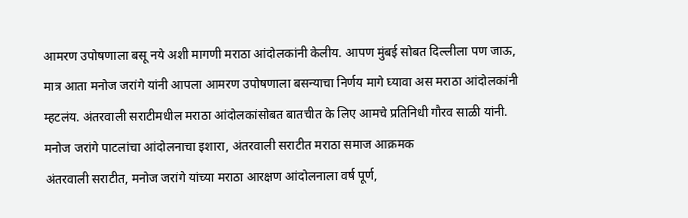आमरण उपोषणाला बसू नये अशी मागणी मराठा आंदोलकांनी केलीय. आपण मुंबई सोबत दिल्लीला पण जाऊ, मात्र आता मनोज जरांगे यांनी आपला आमरण उपोषणाला बसन्याचा निर्णय मागे घ्यावा अस मराठा आंदोलकांनी म्हटलंय. अंतरवाली सराटीमधील मराठा आंदोलकांसोबत बातचीत के लिए आमचे प्रतिनिधी गौरव साळी यांनी.
मनोज जरांगे पाटलांचा आंदोलनाचा इशारा, अंतरवाली सराटीत मराठा समाज आक्रमक
अंतरवाली सराटीत, मनोज जरांगे यांच्या मराठा आरक्षण आंदोलनाला वर्ष पूर्ण,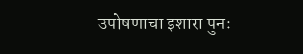उपोषणाचा इशारा पुनः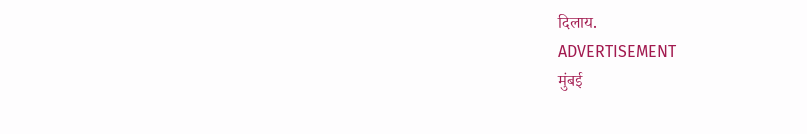दिलाय.
ADVERTISEMENT
मुंबई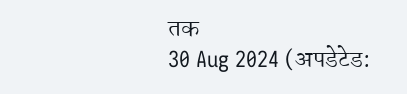तक
30 Aug 2024 (अपडेटेड: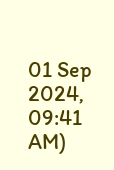01 Sep 2024, 09:41 AM)